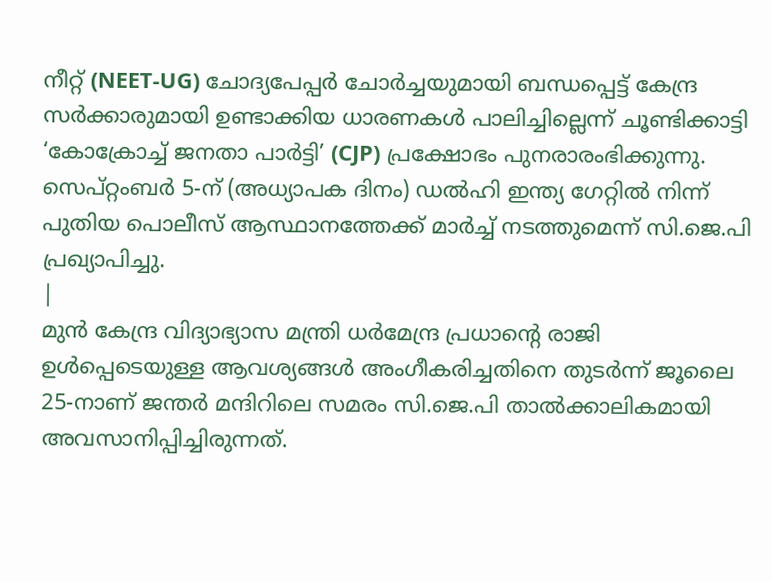നീറ്റ് (NEET-UG) ചോദ്യപേപ്പർ ചോർച്ചയുമായി ബന്ധപ്പെട്ട് കേന്ദ്ര സർക്കാരുമായി ഉണ്ടാക്കിയ ധാരണകൾ പാലിച്ചില്ലെന്ന് ചൂണ്ടിക്കാട്ടി ‘കോക്രോച്ച് ജനതാ പാർട്ടി’ (CJP) പ്രക്ഷോഭം പുനരാരംഭിക്കുന്നു. സെപ്റ്റംബർ 5-ന് (അധ്യാപക ദിനം) ഡൽഹി ഇന്ത്യ ഗേറ്റിൽ നിന്ന് പുതിയ പൊലീസ് ആസ്ഥാനത്തേക്ക് മാർച്ച് നടത്തുമെന്ന് സി.ജെ.പി പ്രഖ്യാപിച്ചു.
|
മുൻ കേന്ദ്ര വിദ്യാഭ്യാസ മന്ത്രി ധർമേന്ദ്ര പ്രധാന്റെ രാജി ഉൾപ്പെടെയുള്ള ആവശ്യങ്ങൾ അംഗീകരിച്ചതിനെ തുടർന്ന് ജൂലൈ 25-നാണ് ജന്തർ മന്ദിറിലെ സമരം സി.ജെ.പി താൽക്കാലികമായി അവസാനിപ്പിച്ചിരുന്നത്.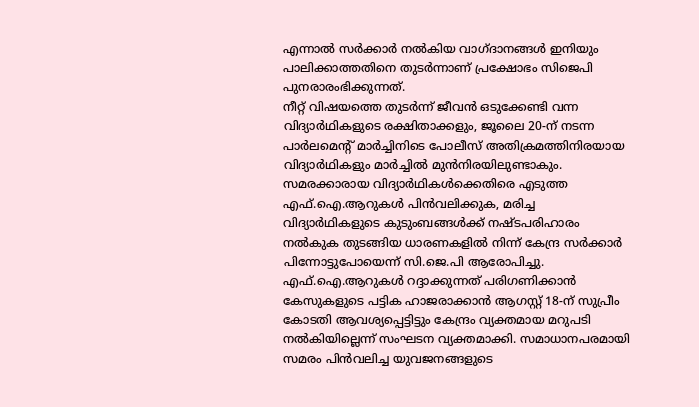എന്നാൽ സർക്കാർ നൽകിയ വാഗ്ദാനങ്ങൾ ഇനിയും പാലിക്കാത്തതിനെ തുടർന്നാണ് പ്രക്ഷോഭം സിജെപി പുനരാരംഭിക്കുന്നത്.
നീറ്റ് വിഷയത്തെ തുടർന്ന് ജീവൻ ഒടുക്കേണ്ടി വന്ന വിദ്യാർഥികളുടെ രക്ഷിതാക്കളും, ജൂലൈ 20-ന് നടന്ന പാർലമെന്റ് മാർച്ചിനിടെ പോലീസ് അതിക്രമത്തിനിരയായ വിദ്യാർഥികളും മാർച്ചിൽ മുൻനിരയിലുണ്ടാകും. സമരക്കാരായ വിദ്യാർഥികൾക്കെതിരെ എടുത്ത എഫ്.ഐ.ആറുകൾ പിൻവലിക്കുക, മരിച്ച വിദ്യാർഥികളുടെ കുടുംബങ്ങൾക്ക് നഷ്ടപരിഹാരം നൽകുക തുടങ്ങിയ ധാരണകളിൽ നിന്ന് കേന്ദ്ര സർക്കാർ പിന്നോട്ടുപോയെന്ന് സി.ജെ.പി ആരോപിച്ചു.
എഫ്.ഐ.ആറുകൾ റദ്ദാക്കുന്നത് പരിഗണിക്കാൻ കേസുകളുടെ പട്ടിക ഹാജരാക്കാൻ ആഗസ്റ്റ് 18-ന് സുപ്രീം കോടതി ആവശ്യപ്പെട്ടിട്ടും കേന്ദ്രം വ്യക്തമായ മറുപടി നൽകിയില്ലെന്ന് സംഘടന വ്യക്തമാക്കി. സമാധാനപരമായി സമരം പിൻവലിച്ച യുവജനങ്ങളുടെ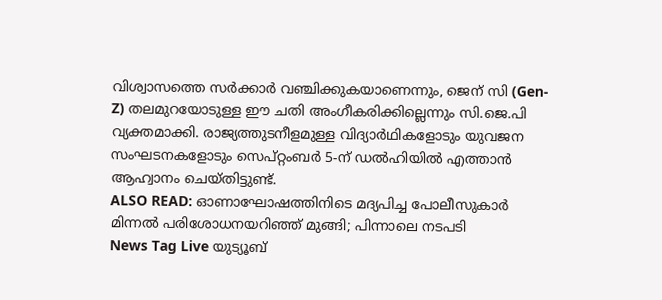വിശ്വാസത്തെ സർക്കാർ വഞ്ചിക്കുകയാണെന്നും, ജെന് സി (Gen-Z) തലമുറയോടുള്ള ഈ ചതി അംഗീകരിക്കില്ലെന്നും സി.ജെ.പി വ്യക്തമാക്കി. രാജ്യത്തുടനീളമുള്ള വിദ്യാർഥികളോടും യുവജന സംഘടനകളോടും സെപ്റ്റംബർ 5-ന് ഡൽഹിയിൽ എത്താൻ ആഹ്വാനം ചെയ്തിട്ടുണ്ട്.
ALSO READ: ഓണാഘോഷത്തിനിടെ മദ്യപിച്ച പോലീസുകാർ മിന്നൽ പരിശോധനയറിഞ്ഞ് മുങ്ങി; പിന്നാലെ നടപടി
News Tag Live യുട്യൂബ്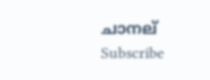ചാനല് Subscribe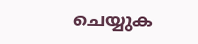ചെയ്യുക